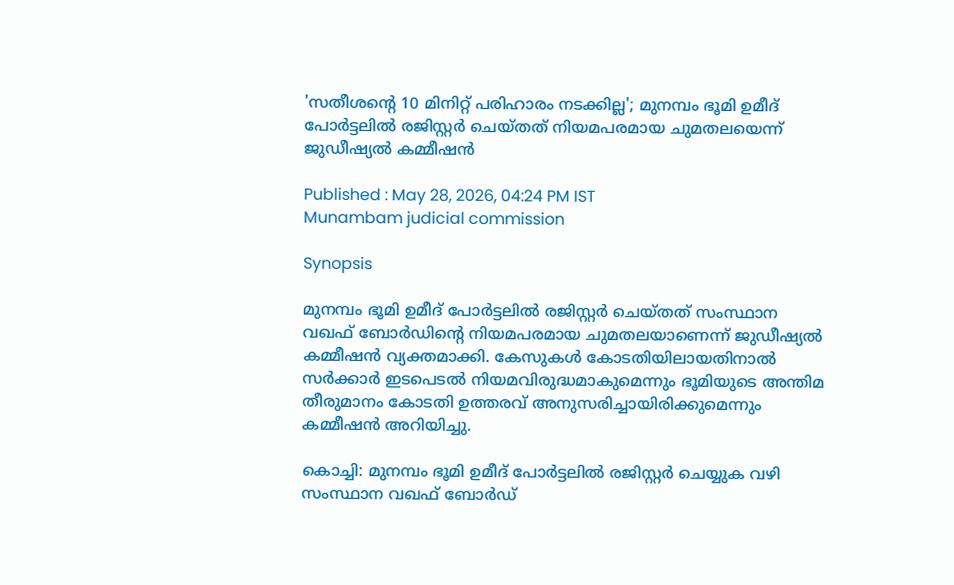'സതീശന്‍റെ 10 മിനിറ്റ് പരിഹാരം നടക്കില്ല'; മുനമ്പം ഭൂമി ഉമീദ് പോർട്ടലിൽ രജിസ്റ്റർ ചെയ്തത് നിയമപരമായ ചുമതലയെന്ന് ജുഡീഷ്യൽ കമ്മീഷൻ

Published : May 28, 2026, 04:24 PM IST
Munambam judicial commission

Synopsis

മുനമ്പം ഭൂമി ഉമീദ് പോർട്ടലിൽ രജിസ്റ്റർ ചെയ്തത് സംസ്ഥാന വഖഫ് ബോർഡിന്റെ നിയമപരമായ ചുമതലയാണെന്ന് ജുഡീഷ്യൽ കമ്മീഷൻ വ്യക്തമാക്കി. കേസുകൾ കോടതിയിലായതിനാൽ സർക്കാർ ഇടപെടൽ നിയമവിരുദ്ധമാകുമെന്നും ഭൂമിയുടെ അന്തിമ തീരുമാനം കോടതി ഉത്തരവ് അനുസരിച്ചായിരിക്കുമെന്നും കമ്മീഷൻ അറിയിച്ചു.

കൊച്ചി: മുനമ്പം ഭൂമി ഉമീദ് പോർട്ടലിൽ രജിസ്റ്റർ ചെയ്യുക വഴി സംസ്ഥാന വഖഫ് ബോർഡ്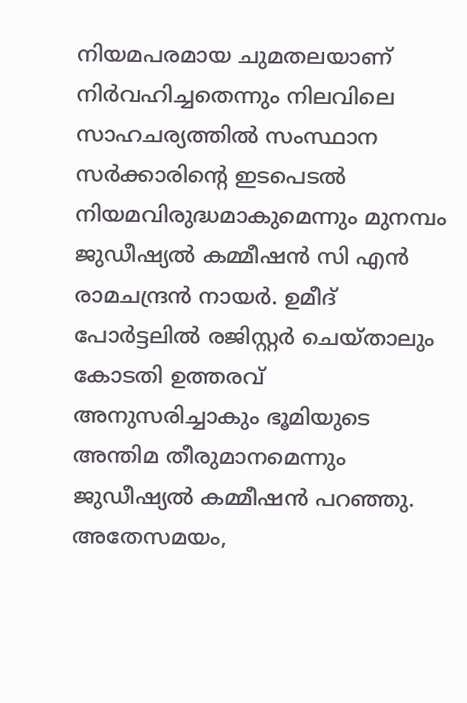നിയമപരമായ ചുമതലയാണ് നിർവഹിച്ചതെന്നും നിലവിലെ സാഹചര്യത്തിൽ സംസ്ഥാന സർക്കാരിന്റെ ഇടപെടൽ നിയമവിരുദ്ധമാകുമെന്നും മുനമ്പം ജുഡീഷ്യൽ കമ്മീഷൻ സി എൻ രാമചന്ദ്രൻ നായർ. ഉമീദ് പോർട്ടലിൽ രജിസ്റ്റർ ചെയ്താലും കോടതി ഉത്തരവ് അനുസരിച്ചാകും ഭൂമിയുടെ അന്തിമ തീരുമാനമെന്നും ജുഡീഷ്യൽ കമ്മീഷൻ പറഞ്ഞു. അതേസമയം,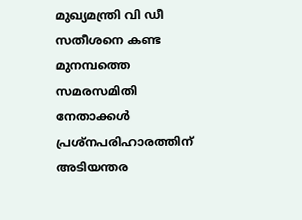മുഖ്യമന്ത്രി വി ഡീ സതീശനെ കണ്ട മുനമ്പത്തെ സമരസമിതി നേതാക്കൾ പ്രശ്നപരിഹാരത്തിന് അടിയന്തര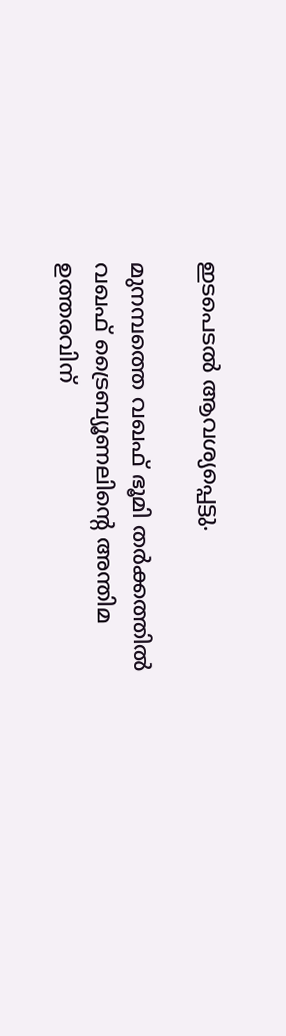ഇടപെടൽ ആവശ്യപ്പെട്ടു.

മുനമ്പത്തെ വഖഫ് ഭൂമി തർക്കത്തിൽ വഖഫ് ട്രൈബ്യൂണലിന്‍റെ അന്തിമ ഉത്തരവിന്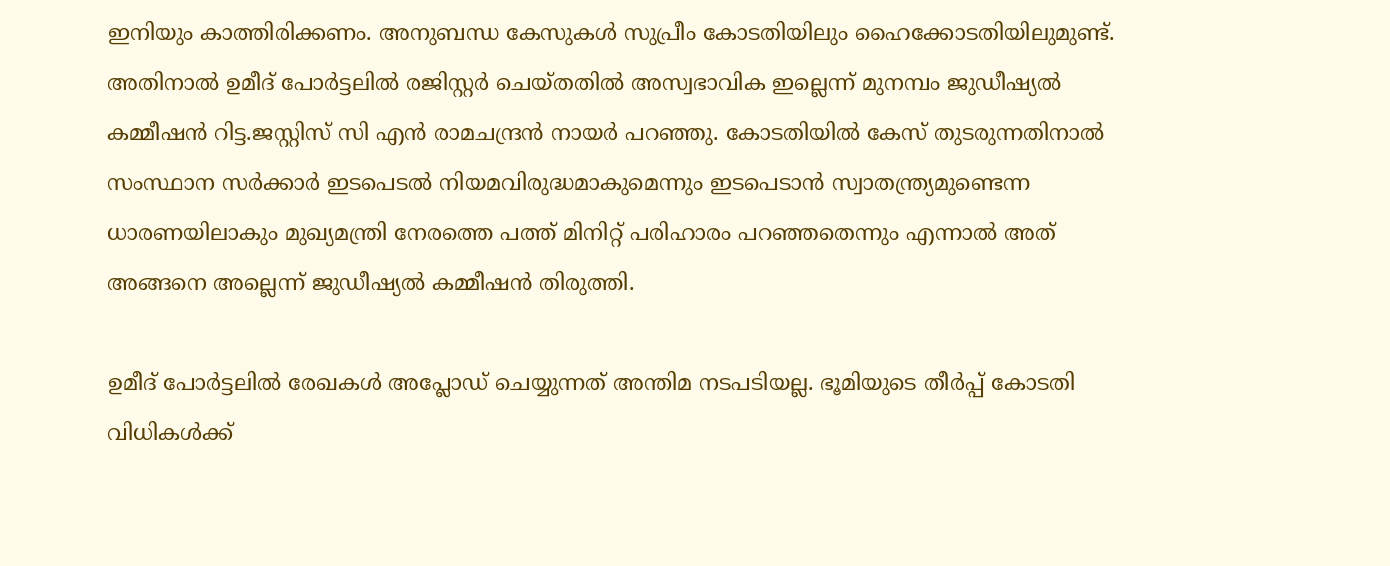ഇനിയും കാത്തിരിക്കണം. അനുബന്ധ കേസുകൾ സുപ്രീം കോടതിയിലും ഹൈക്കോടതിയിലുമുണ്ട്. അതിനാൽ ഉമീദ് പോർട്ടലിൽ രജിസ്റ്റർ ചെയ്തതിൽ അസ്വഭാവിക ഇല്ലെന്ന് മുനമ്പം ജുഡീഷ്യൽ കമ്മീഷൻ റിട്ട.ജസ്റ്റിസ് സി എൻ രാമചന്ദ്രൻ നായർ പറഞ്ഞു. കോടതിയിൽ കേസ് തുടരുന്നതിനാൽ സംസ്ഥാന സർക്കാർ ഇടപെടൽ നിയമവിരുദ്ധമാകുമെന്നും ഇടപെടാൻ സ്വാതന്ത്ര്യമുണ്ടെന്ന ധാരണയിലാകും മുഖ്യമന്ത്രി നേരത്തെ പത്ത് മിനിറ്റ് പരിഹാരം പറഞ്ഞതെന്നും എന്നാൽ അത് അങ്ങനെ അല്ലെന്ന് ജുഡീഷ്യൽ കമ്മീഷന്‍ തിരുത്തി.

ഉമീദ് പോർട്ടലിൽ രേഖകൾ അപ്ലോഡ് ചെയ്യുന്നത് അന്തിമ നടപടിയല്ല. ഭൂമിയുടെ തീർപ്പ് കോടതി വിധികൾക്ക്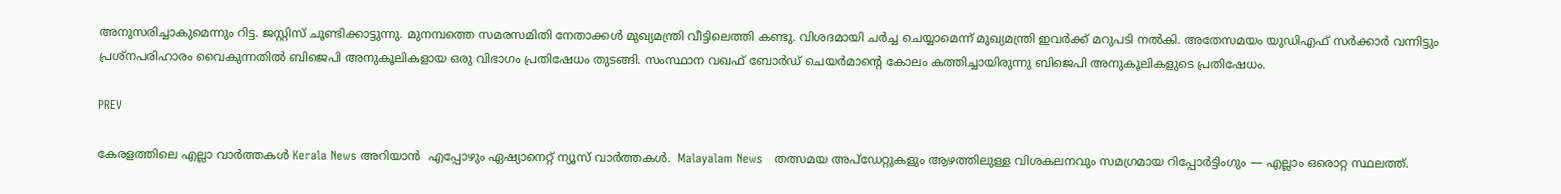അനുസരിച്ചാകുമെന്നും റിട്ട. ജസ്റ്റിസ് ചൂണ്ടിക്കാട്ടുന്നു. മുനമ്പത്തെ സമരസമിതി നേതാക്കൾ മുഖ്യമന്ത്രി വീട്ടിലെത്തി കണ്ടു. വിശദമായി ചർച്ച ചെയ്യാമെന്ന് മുഖ്യമന്ത്രി ഇവർക്ക് മറുപടി നൽകി. അതേസമയം യുഡിഎഫ് സർക്കാർ വന്നിട്ടും പ്രശ്നപരിഹാരം വൈകുന്നതിൽ ബിജെപി അനുകൂലികളായ ഒരു വിഭാഗം പ്രതിഷേധം തുടങ്ങി. സംസ്ഥാന വഖഫ് ബോർഡ് ചെയർമാന്റെ കോലം കത്തിച്ചായിരുന്നു ബിജെപി അനുകൂലികളുടെ പ്രതിഷേധം.

PREV

കേരളത്തിലെ എല്ലാ വാർത്തകൾ Kerala News അറിയാൻ  എപ്പോഴും ഏഷ്യാനെറ്റ് ന്യൂസ് വാർത്തകൾ.  Malayalam News   തത്സമയ അപ്‌ഡേറ്റുകളും ആഴത്തിലുള്ള വിശകലനവും സമഗ്രമായ റിപ്പോർട്ടിംഗും — എല്ലാം ഒരൊറ്റ സ്ഥലത്ത്.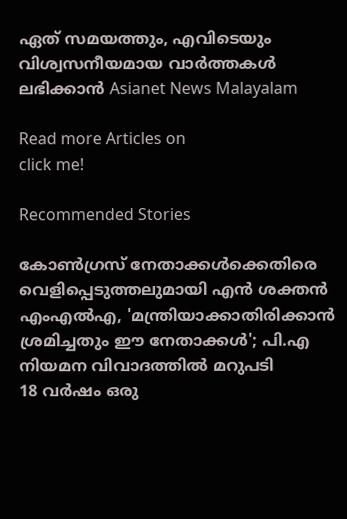ഏത് സമയത്തും, എവിടെയും വിശ്വസനീയമായ വാർത്തകൾ ലഭിക്കാൻ Asianet News Malayalam

Read more Articles on
click me!

Recommended Stories

കോൺഗ്രസ് നേതാക്കൾക്കെതിരെ വെളിപ്പെടുത്തലുമായി എൻ ശക്തൻ എംഎൽഎ, 'മന്ത്രിയാക്കാതിരിക്കാൻ ശ്രമിച്ചതും ഈ നേതാക്കൾ'; പി.എ നിയമന വിവാദത്തിൽ മറുപടി
18 വർഷം ഒരു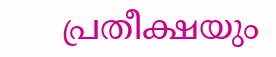പ്രതീക്ഷയും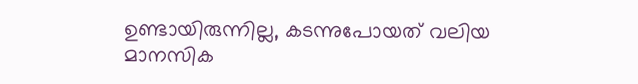ഉണ്ടായിരുന്നില്ല, കടന്നുപോയത് വലിയ മാനസിക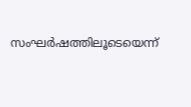സംഘർഷത്തിലൂടെയെന്ന്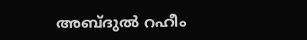അബ്ദുൽ റഹീം